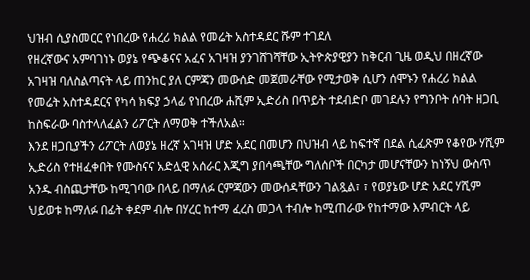ህዝብ ሲያስመርር የነበረው የሐረሪ ክልል የመሬት አስተዳደር ሹም ተገደለ
የዘረኛውና አምባገነኑ ወያኔ የጭቆናና አፈና አገዛዝ ያንገሸገሻቸው ኢትዮጵያዊያን ከቅርብ ጊዜ ወዲህ በዘረኛው አገዛዝ ባለስልጣናት ላይ ጠንከር ያለ ርምጃን መውሰድ መጀመራቸው የሚታወቅ ሲሆን ሰሞኑን የሐረሪ ክልል የመሬት አስተዳደርና የካሳ ክፍያ ኃላፊ የነበረው ሐሺም ኢድሪስ በጥይት ተደብድቦ መገደሉን የግንቦት ሰባት ዘጋቢ ከስፍራው ባስተላለፈልን ሪፖርት ለማወቅ ተችለአል።
እንደ ዘጋቢያችን ሪፖርት ለወያኔ ዘረኛ አገዛዝ ሆድ አደር በመሆን በህዝብ ላይ ከፍተኛ በደል ሲፈጽም የቆየው ሃሺም ኢድሪስ የተዘፈቀበት የሙስናና አድሏዊ አሰራር እጂግ ያበሳጫቸው ግለሰቦች በርካታ መሆናቸውን ከነኝህ ውስጥ አንዱ ብስጪታቸው ከሚገባው በላይ በማለፉ ርምጃውን መውሰዳቸውን ገልጿል፣ ፣ የወያኔው ሆድ አደር ሃሺም ህይወቱ ከማለፉ በፊት ቀደም ብሎ በሃረር ከተማ ፈረስ መጋላ ተብሎ ከሚጠራው የከተማው እምብርት ላይ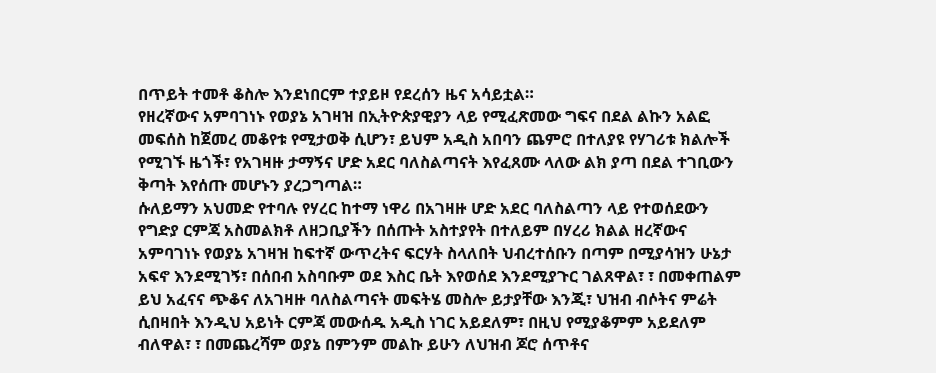በጥይት ተመቶ ቆስሎ እንደነበርም ተያይዞ የደረሰን ዜና አሳይቷል።
የዘረኛውና አምባገነኑ የወያኔ አገዛዝ በኢትዮጵያዊያን ላይ የሚፈጽመው ግፍና በደል ልኩን አልፎ መፍሰስ ከጀመረ መቆየቱ የሚታወቅ ሲሆን፣ ይህም አዲስ አበባን ጨምሮ በተለያዩ የሃገሪቱ ክልሎች የሚገኙ ዜጎች፣ የአገዛዙ ታማኝና ሆድ አደር ባለስልጣናት እየፈጸሙ ላለው ልክ ያጣ በደል ተገቢውን ቅጣት እየሰጡ መሆኑን ያረጋግጣል።
ሱለይማን አህመድ የተባሉ የሃረር ከተማ ነዋሪ በአገዛዙ ሆድ አደር ባለስልጣን ላይ የተወሰደውን የግድያ ርምጃ አስመልክቶ ለዘጋቢያችን በሰጡት አስተያየት በተለይም በሃረሪ ክልል ዘረኛውና አምባገነኑ የወያኔ አገዛዝ ከፍተኛ ውጥረትና ፍርሃት ስላለበት ህብረተሰቡን በጣም በሚያሳዝን ሁኔታ አፍኖ እንደሚገኝ፣ በሰበብ አስባቡም ወደ እስር ቤት እየወሰደ እንደሚያጉር ገልጸዋል፣ ፣ በመቀጠልም ይህ አፈናና ጭቆና ለአገዛዙ ባለስልጣናት መፍትሄ መስሎ ይታያቸው እንጂ፣ ህዝብ ብሶትና ምሬት ሲበዛበት እንዲህ አይነት ርምጃ መውሰዱ አዲስ ነገር አይደለም፣ በዚህ የሚያቆምም አይደለም ብለዋል፣ ፣ በመጨረሻም ወያኔ በምንም መልኩ ይሁን ለህዝብ ጆሮ ሰጥቶና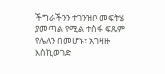ችግራችንን ተገንዝቦ መፍትሄ ያመጣል የሚል ተስፋ ፍጹም የሌለን በመሆኑ፣ አገዛዙ እስኪወገድ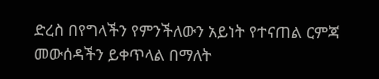ድረስ በየግላችን የምንችለውን አይነት የተናጠል ርምጃ መውሰዳችን ይቀጥላል በማለት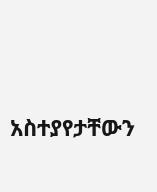አስተያየታቸውን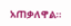አጠቃለዋል።